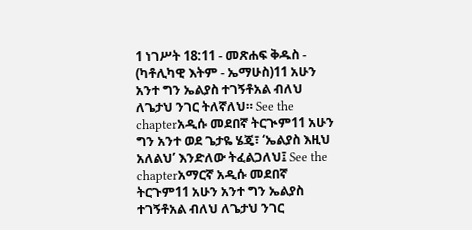1 ነገሥት 18:11 - መጽሐፍ ቅዱስ - (ካቶሊካዊ እትም - ኤማሁስ)11 አሁን አንተ ግን ኤልያስ ተገኝቶአል ብለህ ለጌታህ ንገር ትለኛለህ። See the chapterአዲሱ መደበኛ ትርጒም11 አሁን ግን አንተ ወደ ጌታዬ ሄጄ፣ ‘ኤልያስ እዚህ አለልህ’ እንድለው ትፈልጋለህ፤ See the chapterአማርኛ አዲሱ መደበኛ ትርጉም11 አሁን አንተ ግን ኤልያስ ተገኝቶአል ብለህ ለጌታህ ንገር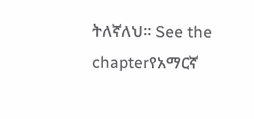ትለኛለህ። See the chapterየአማርኛ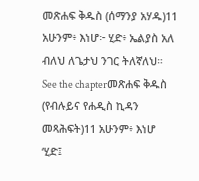መጽሐፍ ቅዱስ (ሰማንያ አሃዱ)11 አሁንም፥ እነሆ፦ ሂድ፥ ኤልያስ አለ ብለህ ለጌታህ ንገር ትለኛለህ። See the chapterመጽሐፍ ቅዱስ (የብሉይና የሐዲስ ኪዳን መጻሕፍት)11 አሁንም፥ እነሆ ‘ሂድ፤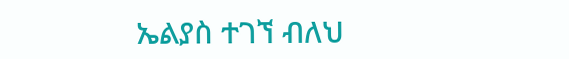ኤልያስ ተገኘ ብለህ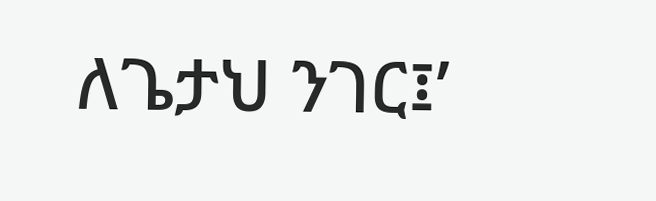ለጌታህ ንገር፤’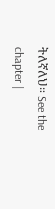ትለኛለህ። See the chapter |